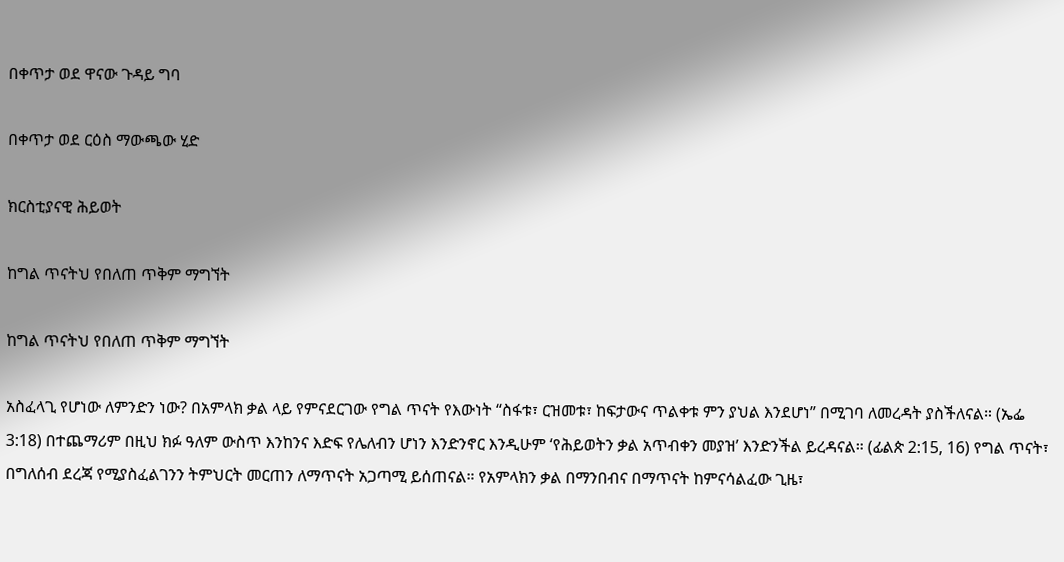በቀጥታ ወደ ዋናው ጉዳይ ግባ

በቀጥታ ወደ ርዕስ ማውጫው ሂድ

ክርስቲያናዊ ሕይወት

ከግል ጥናትህ የበለጠ ጥቅም ማግኘት

ከግል ጥናትህ የበለጠ ጥቅም ማግኘት

አስፈላጊ የሆነው ለምንድን ነው? በአምላክ ቃል ላይ የምናደርገው የግል ጥናት የእውነት “ስፋቱ፣ ርዝመቱ፣ ከፍታውና ጥልቀቱ ምን ያህል እንደሆነ” በሚገባ ለመረዳት ያስችለናል። (ኤፌ 3:18) በተጨማሪም በዚህ ክፉ ዓለም ውስጥ እንከንና እድፍ የሌለብን ሆነን እንድንኖር እንዲሁም ‘የሕይወትን ቃል አጥብቀን መያዝ’ እንድንችል ይረዳናል። (ፊልጵ 2:15, 16) የግል ጥናት፣ በግለሰብ ደረጃ የሚያስፈልገንን ትምህርት መርጠን ለማጥናት አጋጣሚ ይሰጠናል። የአምላክን ቃል በማንበብና በማጥናት ከምናሳልፈው ጊዜ፣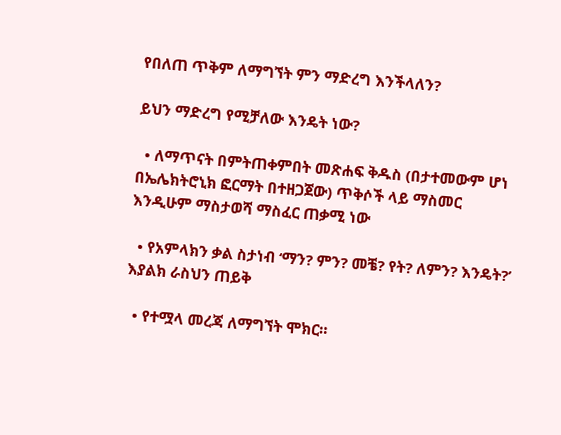የበለጠ ጥቅም ለማግኘት ምን ማድረግ እንችላለን?

ይህን ማድረግ የሚቻለው እንዴት ነው?

  • ለማጥናት በምትጠቀምበት መጽሐፍ ቅዱስ (በታተመውም ሆነ በኤሌክትሮኒክ ፎርማት በተዘጋጀው) ጥቅሶች ላይ ማስመር እንዲሁም ማስታወሻ ማስፈር ጠቃሚ ነው

  • የአምላክን ቃል ስታነብ ‘ማን? ምን? መቼ? የት? ለምን? እንዴት?’ እያልክ ራስህን ጠይቅ

  • የተሟላ መረጃ ለማግኘት ሞክር።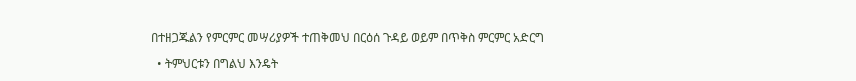በተዘጋጁልን የምርምር መሣሪያዎች ተጠቅመህ በርዕሰ ጉዳይ ወይም በጥቅስ ምርምር አድርግ

  • ትምህርቱን በግልህ እንዴት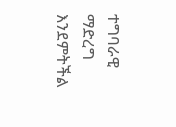ተግባራዊ ማድረግ እንደምትችል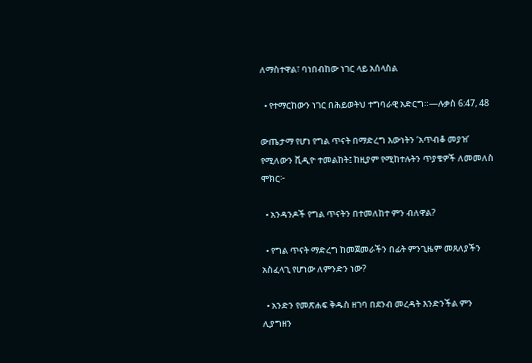ለማስተዋል፣ ባነበብከው ነገር ላይ አሰላስል

  • የተማርከውን ነገር በሕይወትህ ተግባራዊ አድርግ።—ሉቃስ 6:47, 48

ውጤታማ የሆነ የግል ጥናት በማድረግ እውነትን ‘አጥብቆ መያዝ’ የሚለውን ቪዲዮ ተመልከት፤ ከዚያም የሚከተሉትን ጥያቄዎች ለመመለስ ሞክር፦

  • አንዳንዶች የግል ጥናትን በተመለከተ ምን ብለዋል?

  • የግል ጥናት ማድረግ ከመጀመራችን በፊት ምንጊዜም መጸለያችን አስፈላጊ የሆነው ለምንድን ነው?

  • አንድን የመጽሐፍ ቅዱስ ዘገባ በደንብ መረዳት እንድንችል ምን ሊያግዘን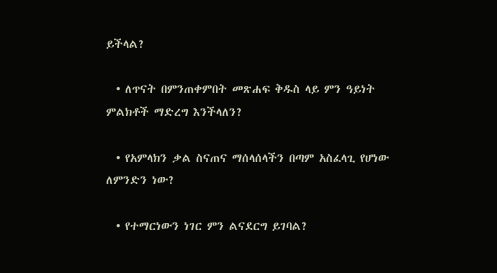ይችላል?

  • ለጥናት በምንጠቀምበት መጽሐፍ ቅዱስ ላይ ምን ዓይነት ምልክቶች ማድረግ እንችላለን?

  • የአምላክን ቃል ስናጠና ማሰላሰላችን በጣም አስፈላጊ የሆነው ለምንድን ነው?

  • የተማርነውን ነገር ምን ልናደርግ ይገባል?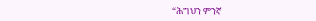“ሕግህን ምንኛ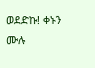ወደድኩ! ቀኑን ሙሉ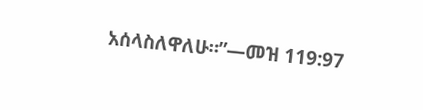አሰላስለዋለሁ።”—መዝ 119:97